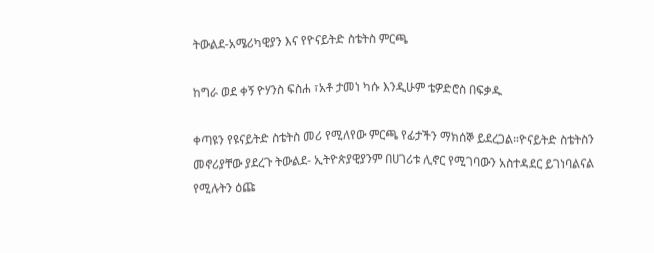ትውልደ-አሜሪካዊያን እና የዮናይትድ ስቴትስ ምርጫ

ከግራ ወደ ቀኝ ዮሃንስ ፍስሐ ፣አቶ ታመነ ካሱ እንዲሁም ቴዎድሮስ በፍቃዱ

ቀጣዩን የዩናይትድ ስቴትስ መሪ የሚለየው ምርጫ የፊታችን ማክሰኞ ይደረጋል።ዮናይትድ ስቴትስን መኖሪያቸው ያደረጉ ትውልደ- ኢትዮጵያዊያንም በሀገሪቱ ሊኖር የሚገባውን አስተዳደር ይገነባልናል የሚሉትን ዕጩ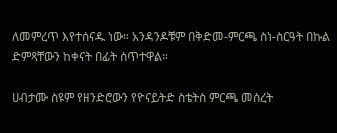ለመምረጥ እየተሰናዱ ነው። አንዳንዶቹም በቅድመ-ምርጫ ስነ-ስርዓት በኩል ድምጻቸውን ከቀናት በፊት ሰጥተዋል።

ሀብታሙ ስዩም የዘንድሮውን የዮናይትድ ስቴትስ ምርጫ መሰረት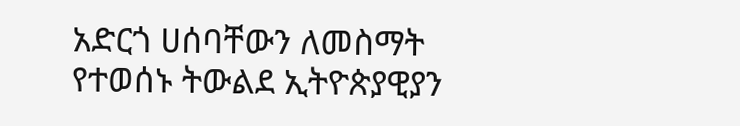አድርጎ ሀሰባቸውን ለመስማት የተወሰኑ ትውልደ ኢትዮጵያዊያን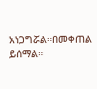አነጋግሯል።በመቀጠል ይሰማል።